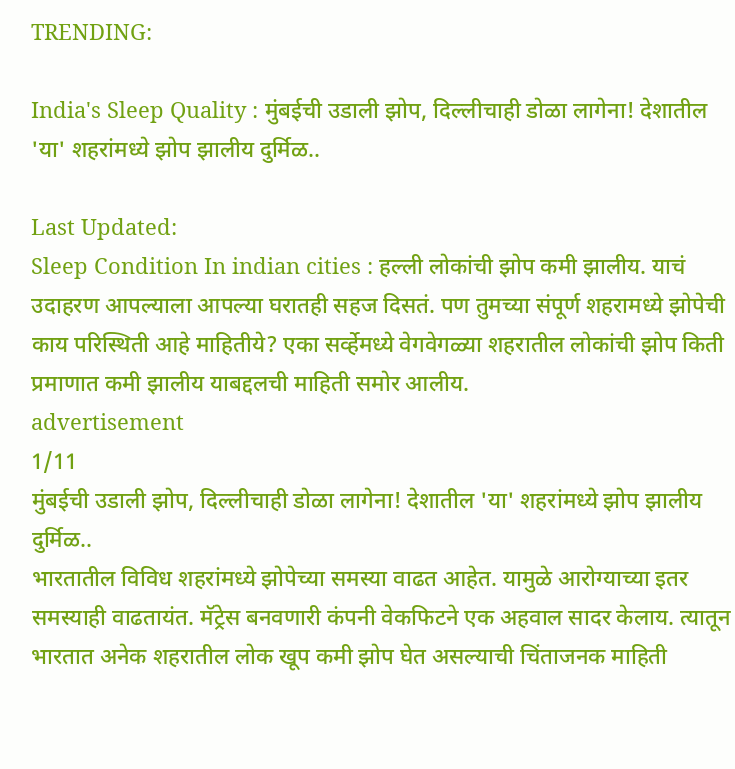TRENDING:

India's Sleep Quality : मुंबईची उडाली झोप, दिल्लीचाही डोळा लागेना! देशातील 'या' शहरांमध्ये झोप झालीय दुर्मिळ..

Last Updated:
Sleep Condition In indian cities : हल्ली लोकांची झोप कमी झालीय. याचं उदाहरण आपल्याला आपल्या घरातही सहज दिसतं. पण तुमच्या संपूर्ण शहरामध्ये झोपेची काय परिस्थिती आहे माहितीये? एका सर्व्हेमध्ये वेगवेगळ्या शहरातील लोकांची झोप किती प्रमाणात कमी झालीय याबद्दलची माहिती समोर आलीय.
advertisement
1/11
मुंबईची उडाली झोप, दिल्लीचाही डोळा लागेना! देशातील 'या' शहरांमध्ये झोप झालीय दुर्मिळ..
भारतातील विविध शहरांमध्ये झोपेच्या समस्या वाढत आहेत. यामुळे आरोग्याच्या इतर समस्याही वाढतायंत. मॅट्रेस बनवणारी कंपनी वेकफिटने एक अहवाल सादर केलाय. त्यातून भारतात अनेक शहरातील लोक खूप कमी झोप घेत असल्याची चिंताजनक माहिती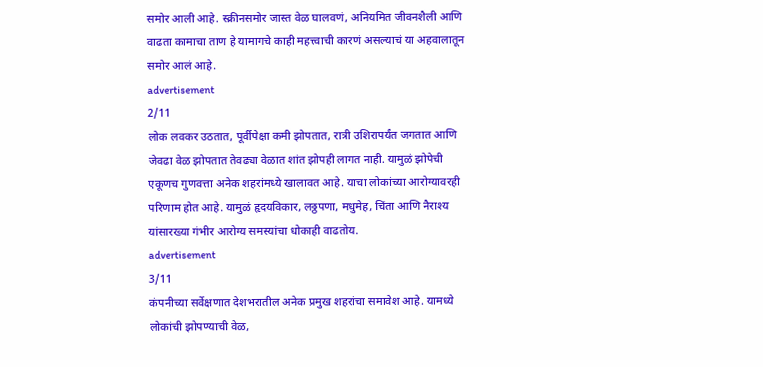समोर आली आहे. स्क्रीनसमोर जास्त वेळ घालवणं, अनियमित जीवनशैली आणि वाढता कामाचा ताण हे यामागचे काही महत्त्वाची कारणं असल्याचं या अहवालातून समोर आलं आहे.
advertisement
2/11
लोक लवकर उठतात, पूर्वीपेक्षा कमी झोपतात, रात्री उशिरापर्यंत जगतात आणि जेवढा वेळ झोपतात तेवढ्या वेळात शांत झोपही लागत नाही. यामुळं झोपेची एकूणच गुणवत्ता अनेक शहरांमध्ये खालावत आहे. याचा लोकांच्या आरोग्यावरही परिणाम होत आहे. यामुळं हृदयविकार, लठ्ठपणा, मधुमेह, चिंता आणि नैराश्य यांसारख्या गंभीर आरोग्य समस्यांचा धोकाही वाढतोय.
advertisement
3/11
कंपनीच्या सर्वेक्षणात देशभरातील अनेक प्रमुख शहरांचा समावेश आहे. यामध्ये लोकांची झोपण्याची वेळ,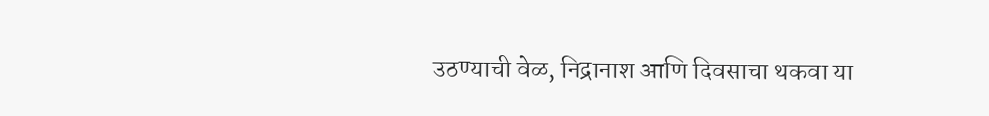उठण्याची वेळ, निद्रानाश आणि दिवसाचा थकवा या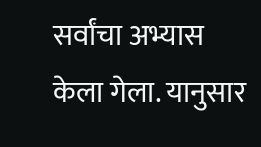सर्वांचा अभ्यास केला गेला. यानुसार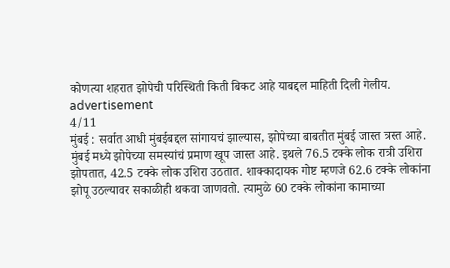कोणत्या शहरात झोपेची परिस्थिती किती बिकट आहे याबद्दल माहिती दिली गेलीय.
advertisement
4/11
मुंबई : सर्वात आधी मुंबईबद्दल सांगायचं झाल्यास, झोपेच्या बाबतीत मुंबई जास्त त्रस्त आहे. मुंबई मध्ये झोपेच्या समस्यांचं प्रमाण खूप जास्त आहे. इथले 76.5 टक्के लोक रात्री उशिरा झोपतात, 42.5 टक्के लोक उशिरा उठतात. शाक्कादायक गोष्ट म्हणजे 62.6 टक्के लोकांना झोपू उठल्यावर सकाळीही थकवा जाणवतो. त्यामुळे 60 टक्के लोकांना कामाच्या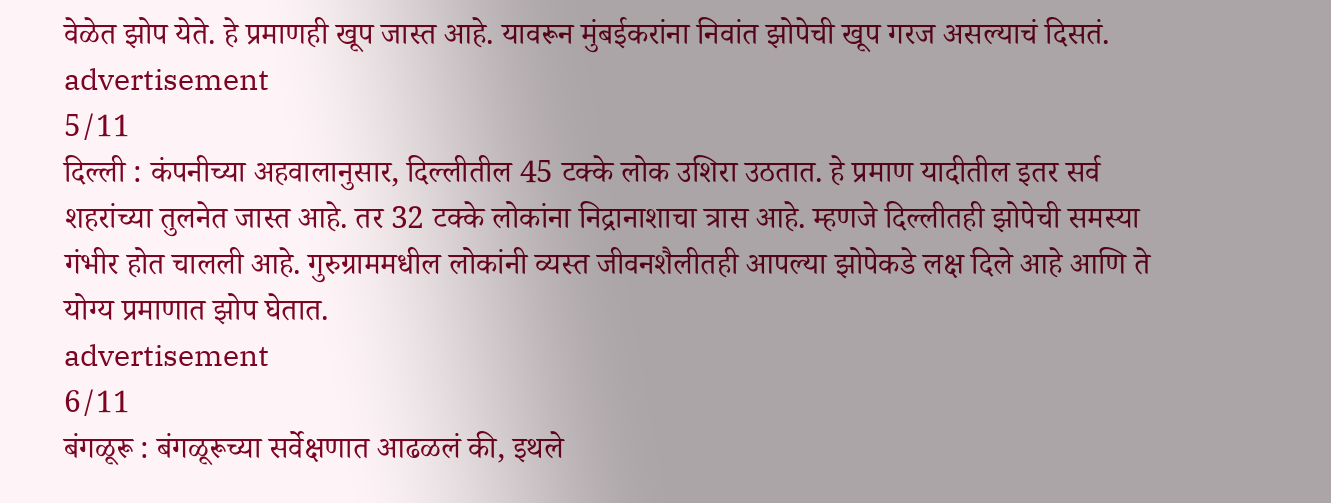वेळेत झोप येते. हे प्रमाणही खूप जास्त आहे. यावरून मुंबईकरांना निवांत झोपेची खूप गरज असल्याचं दिसतं.
advertisement
5/11
दिल्ली : कंपनीच्या अहवालानुसार, दिल्लीतील 45 टक्के लोक उशिरा उठतात. हे प्रमाण यादीतील इतर सर्व शहरांच्या तुलनेत जास्त आहे. तर 32 टक्के लोकांना निद्रानाशाचा त्रास आहे. म्हणजे दिल्लीतही झोपेची समस्या गंभीर होत चालली आहे. गुरुग्राममधील लोकांनी व्यस्त जीवनशैलीतही आपल्या झोपेकडे लक्ष दिले आहे आणि ते योग्य प्रमाणात झोप घेतात.
advertisement
6/11
बंगळूरू : बंगळूरूच्या सर्वेक्षणात आढळलं की, इथले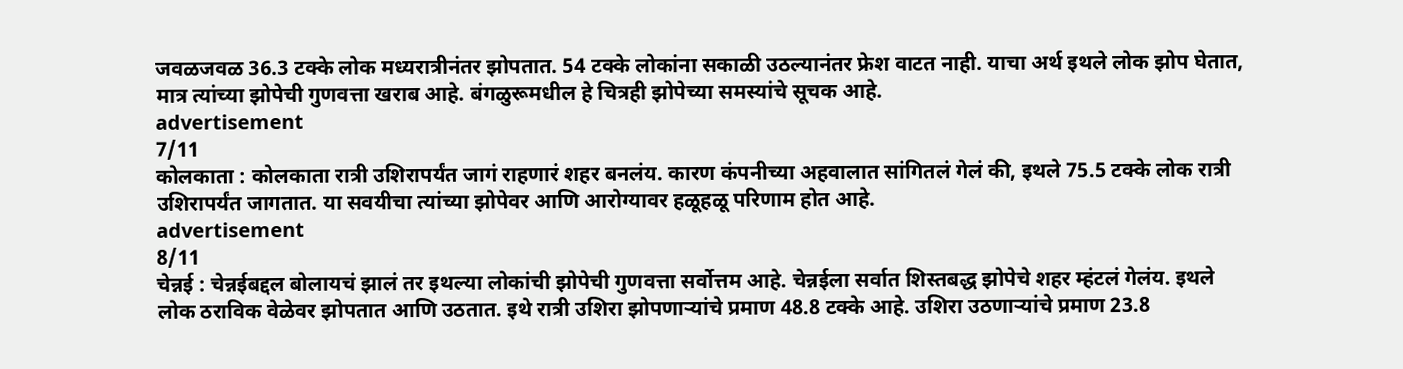जवळजवळ 36.3 टक्के लोक मध्यरात्रीनंतर झोपतात. 54 टक्के लोकांना सकाळी उठल्यानंतर फ्रेश वाटत नाही. याचा अर्थ इथले लोक झोप घेतात, मात्र त्यांच्या झोपेची गुणवत्ता खराब आहे. बंगळुरूमधील हे चित्रही झोपेच्या समस्यांचे सूचक आहे.
advertisement
7/11
कोलकाता : कोलकाता रात्री उशिरापर्यंत जागं राहणारं शहर बनलंय. कारण कंपनीच्या अहवालात सांगितलं गेलं की, इथले 75.5 टक्के लोक रात्री उशिरापर्यंत जागतात. या सवयीचा त्यांच्या झोपेवर आणि आरोग्यावर हळूहळू परिणाम होत आहे.
advertisement
8/11
चेन्नई : चेन्नईबद्दल बोलायचं झालं तर इथल्या लोकांची झोपेची गुणवत्ता सर्वोत्तम आहे. चेन्नईला सर्वात शिस्तबद्ध झोपेचे शहर म्हंटलं गेलंय. इथले लोक ठराविक वेळेवर झोपतात आणि उठतात. इथे रात्री उशिरा झोपणाऱ्यांचे प्रमाण 48.8 टक्के आहे. उशिरा उठणाऱ्यांचे प्रमाण 23.8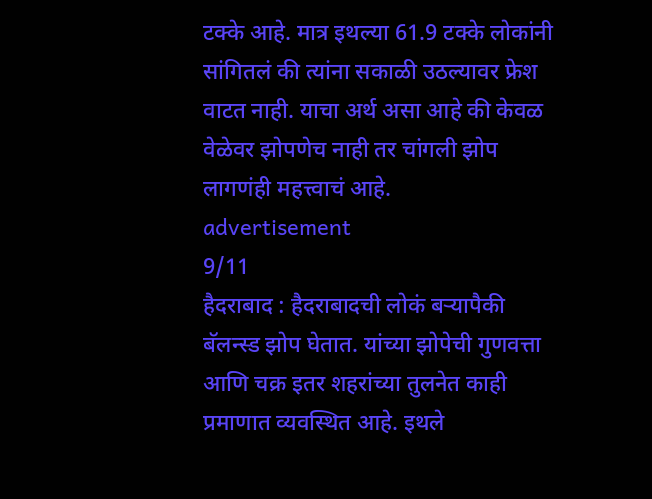टक्के आहे. मात्र इथल्या 61.9 टक्के लोकांनी सांगितलं की त्यांना सकाळी उठल्यावर फ्रेश वाटत नाही. याचा अर्थ असा आहे की केवळ वेळेवर झोपणेच नाही तर चांगली झोप लागणंही महत्त्वाचं आहे.
advertisement
9/11
हैदराबाद : हैदराबादची लोकं बऱ्यापैकी बॅलन्स्ड झोप घेतात. यांच्या झोपेची गुणवत्ता आणि चक्र इतर शहरांच्या तुलनेत काही प्रमाणात व्यवस्थित आहे. इथले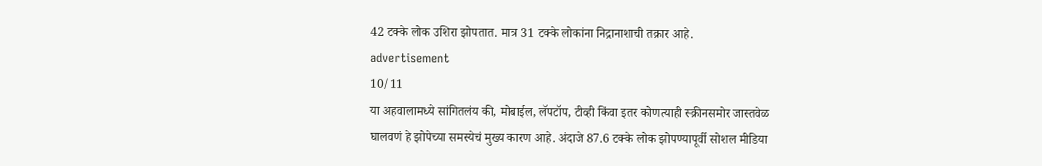42 टक्के लोक उशिरा झोपतात. मात्र 31 टक्के लोकांना निद्रानाशाची तक्रार आहे.
advertisement
10/11
या अहवालामध्ये सांगितलंय की, मोबाईल, लॅपटॉप, टीव्ही किंवा इतर कोणत्याही स्क्रीनसमोर जास्तवेळ घालवणं हे झोपेच्या समस्येचं मुख्य कारण आहे. अंदाजे 87.6 टक्के लोक झोपण्यापूर्वी सोशल मीडिया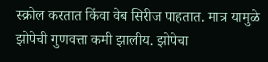स्क्रोल करतात किंवा वेब सिरीज पाहतात. मात्र यामुळे झोपेची गुणवत्ता कमी झालीय. झोपेचा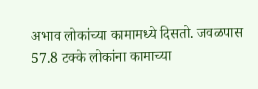अभाव लोकांच्या कामामध्ये दिसतो. जवळपास 57.8 टक्के लोकांना कामाच्या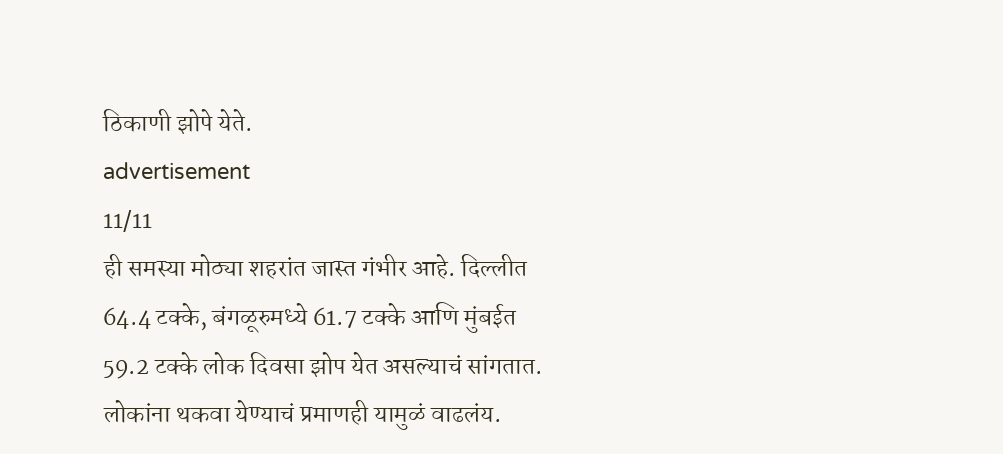ठिकाणी झोपे येते.
advertisement
11/11
ही समस्या मोठ्या शहरांत जास्त गंभीर आहे. दिल्लीत 64.4 टक्के, बंगळूरुमध्ये 61.7 टक्के आणि मुंबईत 59.2 टक्के लोक दिवसा झोप येत असल्याचं सांगतात. लोकांना थकवा येण्याचं प्रमाणही यामुळं वाढलंय.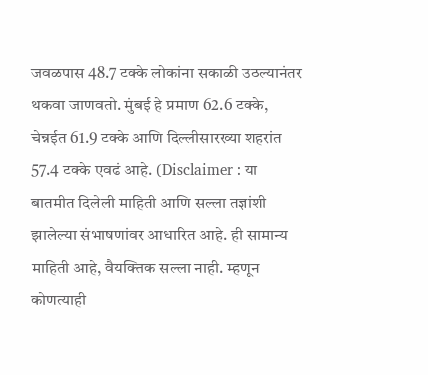जवळपास 48.7 टक्के लोकांना सकाळी उठल्यानंतर थकवा जाणवतो. मुंबई हे प्रमाण 62.6 टक्के, चेन्नईत 61.9 टक्के आणि दिल्लीसारख्या शहरांत 57.4 टक्के एवढं आहे. (Disclaimer : या बातमीत दिलेली माहिती आणि सल्ला तज्ञांशी झालेल्या संभाषणांवर आधारित आहे. ही सामान्य माहिती आहे, वैयक्तिक सल्ला नाही. म्हणून कोणत्याही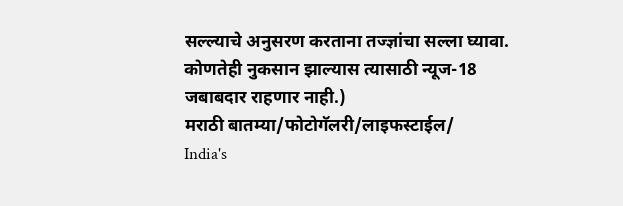सल्ल्याचे अनुसरण करताना तज्ज्ञांचा सल्ला घ्यावा. कोणतेही नुकसान झाल्यास त्यासाठी न्यूज-18 जबाबदार राहणार नाही.)
मराठी बातम्या/फोटोगॅलरी/लाइफस्टाईल/
India's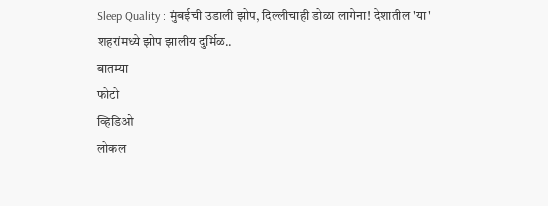Sleep Quality : मुंबईची उडाली झोप, दिल्लीचाही डोळा लागेना! देशातील 'या' शहरांमध्ये झोप झालीय दुर्मिळ..
बातम्या
फोटो
व्हिडिओ
लोकल